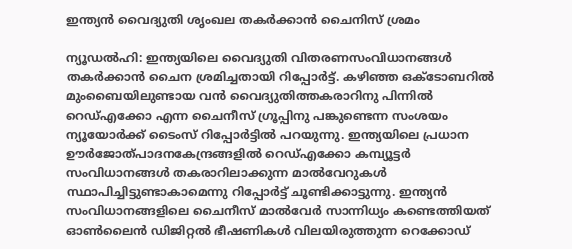ഇന്ത്യന്‍ വൈദ്യുതി ശൃംഖല തകര്‍ക്കാന്‍ ചൈനിസ് ശ്രമം

ന്യൂഡല്‍ഹി: ഇന്ത്യയിലെ വൈദ്യുതി വിതരണസംവിധാനങ്ങള്‍ തകര്‍ക്കാന്‍ ചൈന ശ്രമിച്ചതായി റിപ്പോര്‍ട്ട്. കഴിഞ്ഞ ഒക്ടോബറില്‍ മുംബൈയിലുണ്ടായ വന്‍ വൈദ്യുതിത്തകരാറിനു പിന്നില്‍ റെഡ്എക്കോ എന്ന ചൈനീസ് ഗ്രൂപ്പിനു പങ്കുണ്ടെന്ന സംശയം ന്യൂയോര്‍ക്ക് ടൈംസ് റിപ്പോര്‍ട്ടില്‍ പറയുന്നു. ഇന്ത്യയിലെ പ്രധാന ഊര്‍ജോത്പാദനകേന്ദ്രങ്ങളില്‍ റെഡ്എക്കോ കമ്പ്യൂട്ടര്‍ സംവിധാനങ്ങള്‍ തകരാറിലാക്കുന്ന മാല്‍വേറുകള്‍ സ്ഥാപിച്ചിട്ടുണ്ടാകാമെന്നു റിപ്പോര്‍ട്ട് ചൂണ്ടിക്കാട്ടുന്നു. ഇന്ത്യന്‍ സംവിധാനങ്ങളിലെ ചൈനീസ് മാല്‍വേര്‍ സാന്നിധ്യം കണ്ടെത്തിയത് ഓണ്‍ലൈന്‍ ഡിജിറ്റല്‍ ഭീഷണികള്‍ വിലയിരുത്തുന്ന റെക്കോഡ്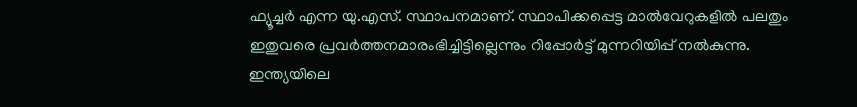ഫ്യൂച്ചര്‍ എന്ന യു.എസ്. സ്ഥാപനമാണ്. സ്ഥാപിക്കപ്പെട്ട മാല്‍വേറുകളില്‍ പലതും ഇതുവരെ പ്രവര്‍ത്തനമാരംഭിച്ചിട്ടില്ലെന്നും റിപ്പോര്‍ട്ട് മുന്നറിയിപ്പ് നല്‍കുന്നു. ഇന്ത്യയിലെ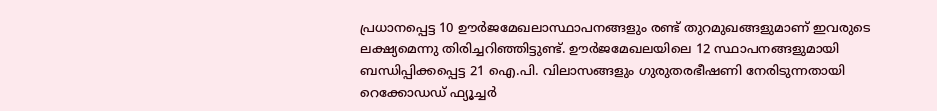പ്രധാനപ്പെട്ട 10 ഊര്‍ജമേഖലാസ്ഥാപനങ്ങളും രണ്ട് തുറമുഖങ്ങളുമാണ് ഇവരുടെ ലക്ഷ്യമെന്നു തിരിച്ചറിഞ്ഞിട്ടുണ്ട്. ഊര്‍ജമേഖലയിലെ 12 സ്ഥാപനങ്ങളുമായി ബന്ധിപ്പിക്കപ്പെട്ട 21 ഐ.പി. വിലാസങ്ങളും ഗുരുതരഭീഷണി നേരിടുന്നതായി റെക്കോഡഡ് ഫ്യൂച്ചര്‍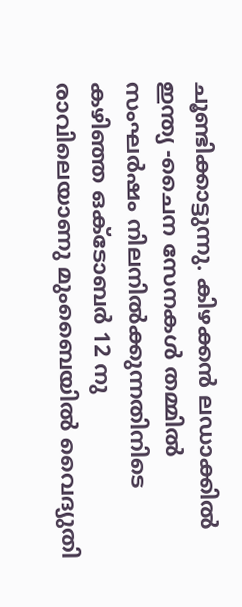ചൂണ്ടിക്കാട്ടുന്നു. കിഴക്കന്‍ ലഡാക്കില്‍ ഇന്ത്യ -ചൈന സേനകള്‍ തമ്മില്‍ സംഘര്‍ഷം നിലനില്‍ക്കുന്നതിനിടെ കഴിഞ്ഞ ഒക്ടോബര്‍ 12 നു രാവിലെയാണു മുംബൈയില്‍ വൈദ്യുതി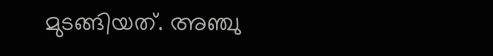മുടങ്ങിയത്. അഞ്ചു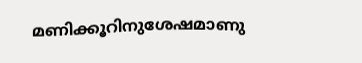മണിക്കൂറിനുശേഷമാണു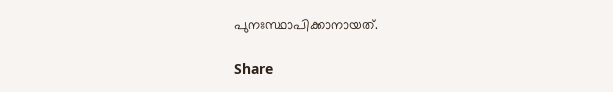പുനഃസ്ഥാപിക്കാനായത്.

Share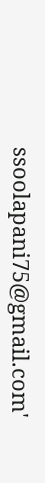ssoolapani75@gmail.com'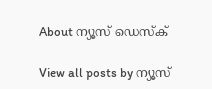About ന്യൂസ് ഡെസ്ക്

View all posts by ന്യൂസ്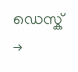ഡെസ്ക് →